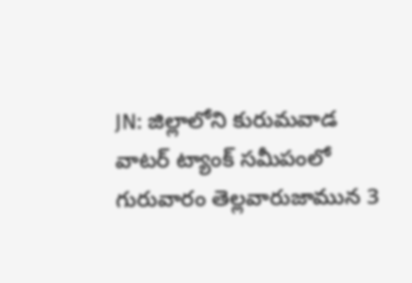JN: జిల్లాలోని కురుమవాడ వాటర్ ట్యాంక్ సమీపంలో గురువారం తెల్లవారుజామున 3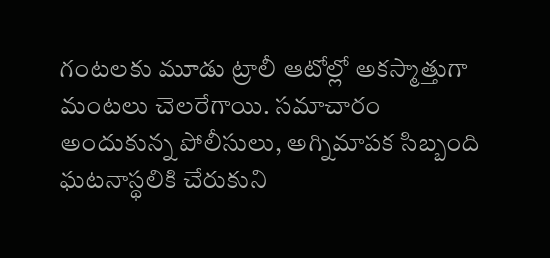గంటలకు మూడు ట్రాలీ ఆటోల్లో అకస్మాత్తుగా మంటలు చెలరేగాయి. సమాచారం అందుకున్న పోలీసులు, అగ్నిమాపక సిబ్బంది ఘటనాస్థలికి చేరుకుని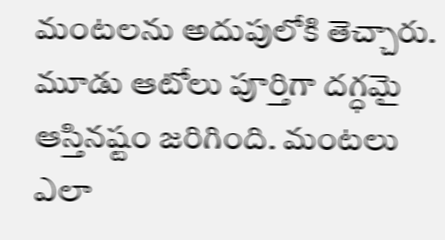మంటలను అదుపులోకి తెచ్చారు. మూడు ఆటోలు పూర్తిగా దగ్ధమై ఆస్తినష్టం జరిగింది. మంటలు ఎలా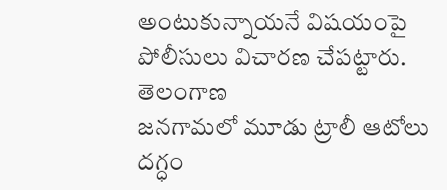అంటుకున్నాయనే విషయంపై పోలీసులు విచారణ చేపట్టారు.
తెలంగాణ
జనగామలో మూడు ట్రాలీ ఆటోలు దగ్ధం